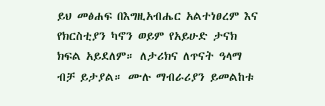ይህ መፅሐፍ በእግዚአብሔር አልተነፀረም እና የክርስቲያን ካኖን ወይም የአይሁድ ታናክ ክፍል አይደለም። ለታሪክና ለጥናት ዓላማ ብቻ ይታያል። ሙሉ ማብራሪያን ይመልከቱ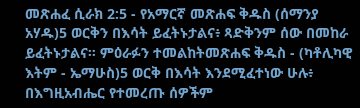መጽሐፈ ሲራክ 2:5 - የአማርኛ መጽሐፍ ቅዱስ (ሰማንያ አሃዱ)5 ወርቅን በእሳት ይፈትኑታልና፥ ጻድቅንም ሰው በመከራ ይፈትኑታልና። ምዕራፉን ተመልከትመጽሐፍ ቅዱስ - (ካቶሊካዊ እትም - ኤማሁስ)5 ወርቅ በእሳት እንደሚፈተነው ሁሉ፥ በእግዚአብሔር የተመረጡ ሰዎችም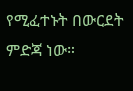የሚፈተኑት በውርደት ምድጃ ነው።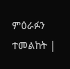ምዕራፉን ተመልከት |